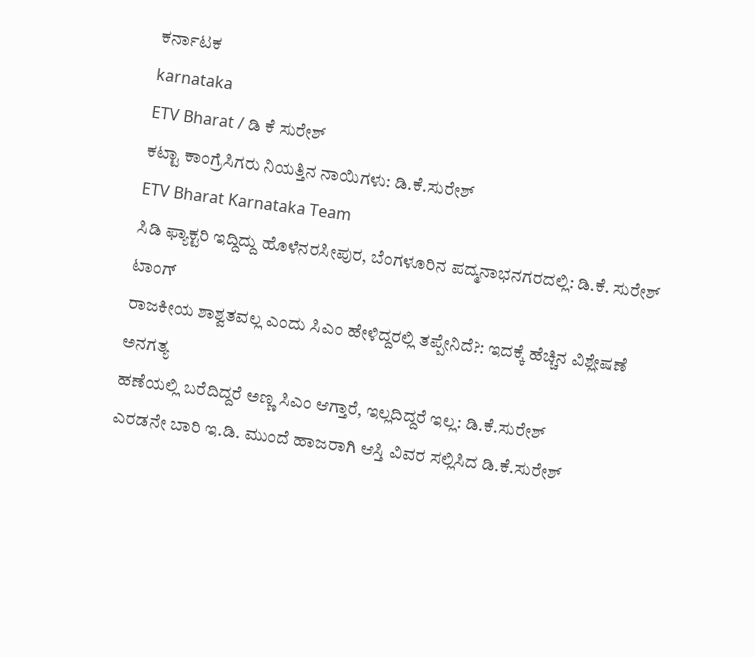ಕರ್ನಾಟಕ
karnataka
ETV Bharat / ಡಿ ಕೆ ಸುರೇಶ್
ಕಟ್ಟಾ ಕಾಂಗ್ರೆಸಿಗರು ನಿಯತ್ತಿನ ನಾಯಿಗಳು: ಡಿ.ಕೆ.ಸುರೇಶ್
ETV Bharat Karnataka Team
ಸಿಡಿ ಫ್ಯಾಕ್ಟರಿ ಇದ್ದಿದ್ದು ಹೊಳೆನರಸೀಪುರ, ಬೆಂಗಳೂರಿನ ಪದ್ಮನಾಭನಗರದಲ್ಲಿ: ಡಿ.ಕೆ. ಸುರೇಶ್ ಟಾಂಗ್
ರಾಜಕೀಯ ಶಾಶ್ವತವಲ್ಲ ಎಂದು ಸಿಎಂ ಹೇಳಿದ್ದರಲ್ಲಿ ತಪ್ಪೇನಿದೆ?: ಇದಕ್ಕೆ ಹೆಚ್ಚಿನ ವಿಶ್ಲೇಷಣೆ ಅನಗತ್ಯ
ಹಣೆಯಲ್ಲಿ ಬರೆದಿದ್ದರೆ ಅಣ್ಣ ಸಿಎಂ ಆಗ್ತಾರೆ, ಇಲ್ಲದಿದ್ದರೆ ಇಲ್ಲ: ಡಿ.ಕೆ.ಸುರೇಶ್
ಎರಡನೇ ಬಾರಿ ಇ.ಡಿ. ಮುಂದೆ ಹಾಜರಾಗಿ ಆಸ್ತಿ ವಿವರ ಸಲ್ಲಿಸಿದ ಡಿ.ಕೆ.ಸುರೇಶ್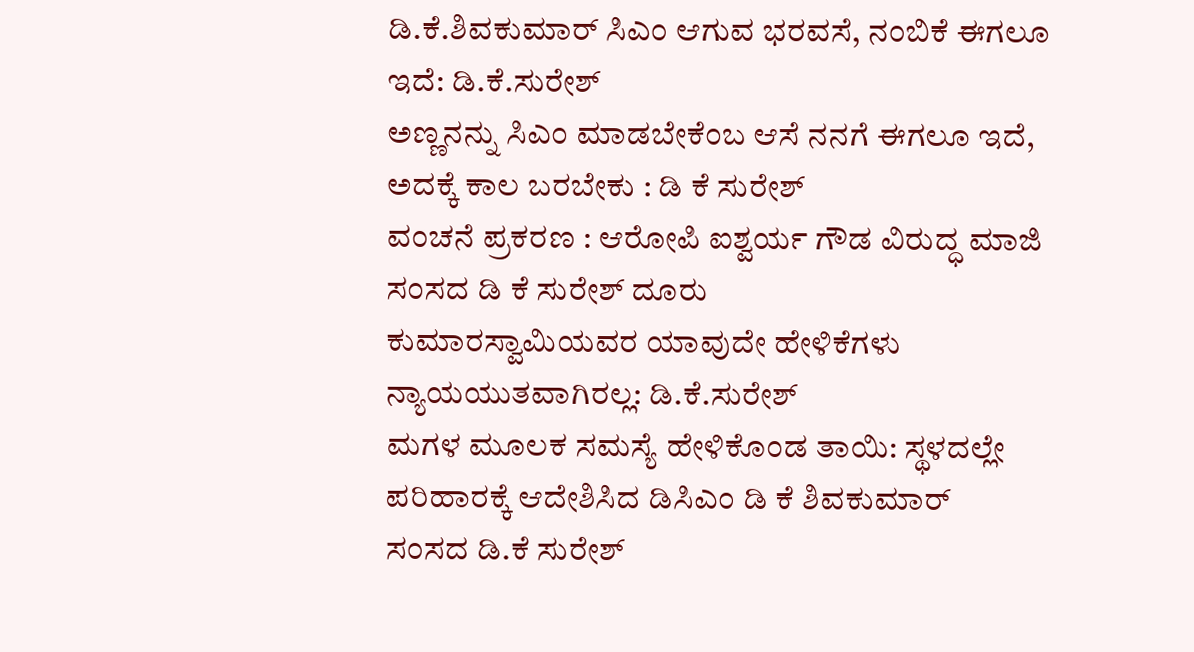ಡಿ.ಕೆ.ಶಿವಕುಮಾರ್ ಸಿಎಂ ಆಗುವ ಭರವಸೆ, ನಂಬಿಕೆ ಈಗಲೂ ಇದೆ: ಡಿ.ಕೆ.ಸುರೇಶ್
ಅಣ್ಣನನ್ನು ಸಿಎಂ ಮಾಡಬೇಕೆಂಬ ಆಸೆ ನನಗೆ ಈಗಲೂ ಇದೆ, ಅದಕ್ಕೆ ಕಾಲ ಬರಬೇಕು : ಡಿ ಕೆ ಸುರೇಶ್
ವಂಚನೆ ಪ್ರಕರಣ : ಆರೋಪಿ ಐಶ್ವರ್ಯ ಗೌಡ ವಿರುದ್ಧ ಮಾಜಿ ಸಂಸದ ಡಿ ಕೆ ಸುರೇಶ್ ದೂರು
ಕುಮಾರಸ್ವಾಮಿಯವರ ಯಾವುದೇ ಹೇಳಿಕೆಗಳು ನ್ಯಾಯಯುತವಾಗಿರಲ್ಲ: ಡಿ.ಕೆ.ಸುರೇಶ್
ಮಗಳ ಮೂಲಕ ಸಮಸ್ಯೆ ಹೇಳಿಕೊಂಡ ತಾಯಿ: ಸ್ಥಳದಲ್ಲೇ ಪರಿಹಾರಕ್ಕೆ ಆದೇಶಿಸಿದ ಡಿಸಿಎಂ ಡಿ ಕೆ ಶಿವಕುಮಾರ್
ಸಂಸದ ಡಿ.ಕೆ ಸುರೇಶ್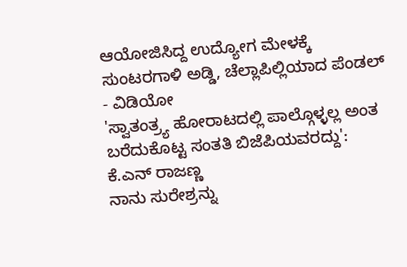ಆಯೋಜಿಸಿದ್ದ ಉದ್ಯೋಗ ಮೇಳಕ್ಕೆ ಸುಂಟರಗಾಳಿ ಅಡ್ಡಿ, ಚೆಲ್ಲಾಪಿಲ್ಲಿಯಾದ ಪೆಂಡಲ್ - ವಿಡಿಯೋ
'ಸ್ವಾತಂತ್ರ್ಯ ಹೋರಾಟದಲ್ಲಿ ಪಾಲ್ಗೊಳ್ಳಲ್ಲ ಅಂತ ಬರೆದುಕೊಟ್ಟ ಸಂತತಿ ಬಿಜೆಪಿಯವರದ್ದು': ಕೆ.ಎನ್ ರಾಜಣ್ಣ
ನಾನು ಸುರೇಶ್ರನ್ನು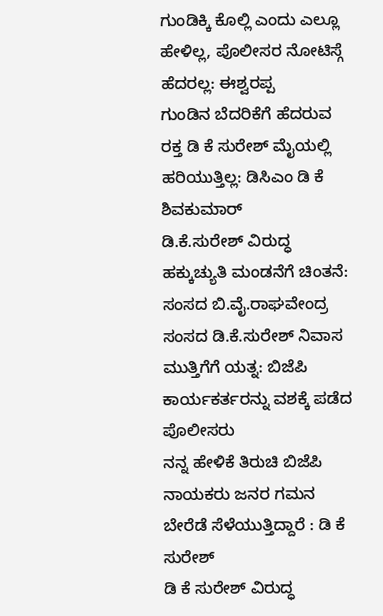ಗುಂಡಿಕ್ಕಿ ಕೊಲ್ಲಿ ಎಂದು ಎಲ್ಲೂ ಹೇಳಿಲ್ಲ, ಪೊಲೀಸರ ನೋಟಿಸ್ಗೆ ಹೆದರಲ್ಲ: ಈಶ್ವರಪ್ಪ
ಗುಂಡಿನ ಬೆದರಿಕೆಗೆ ಹೆದರುವ ರಕ್ತ ಡಿ ಕೆ ಸುರೇಶ್ ಮೈಯಲ್ಲಿ ಹರಿಯುತ್ತಿಲ್ಲ: ಡಿಸಿಎಂ ಡಿ ಕೆ ಶಿವಕುಮಾರ್
ಡಿ.ಕೆ.ಸುರೇಶ್ ವಿರುದ್ಧ ಹಕ್ಕುಚ್ಯುತಿ ಮಂಡನೆಗೆ ಚಿಂತನೆ: ಸಂಸದ ಬಿ.ವೈ.ರಾಘವೇಂದ್ರ
ಸಂಸದ ಡಿ.ಕೆ.ಸುರೇಶ್ ನಿವಾಸ ಮುತ್ತಿಗೆಗೆ ಯತ್ನ: ಬಿಜೆಪಿ ಕಾರ್ಯಕರ್ತರನ್ನು ವಶಕ್ಕೆ ಪಡೆದ ಪೊಲೀಸರು
ನನ್ನ ಹೇಳಿಕೆ ತಿರುಚಿ ಬಿಜೆಪಿ ನಾಯಕರು ಜನರ ಗಮನ ಬೇರೆಡೆ ಸೆಳೆಯುತ್ತಿದ್ದಾರೆ : ಡಿ ಕೆ ಸುರೇಶ್
ಡಿ ಕೆ ಸುರೇಶ್ ವಿರುದ್ಧ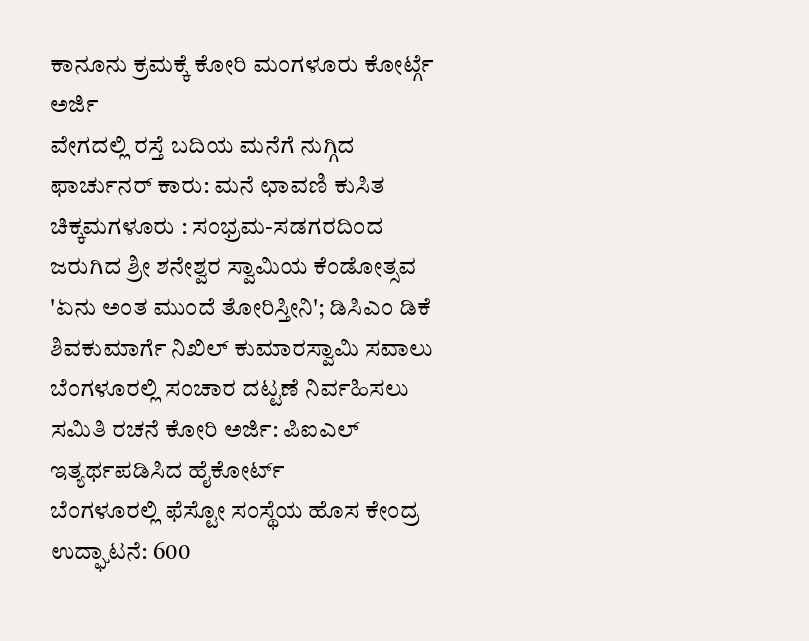ಕಾನೂನು ಕ್ರಮಕ್ಕೆ ಕೋರಿ ಮಂಗಳೂರು ಕೋರ್ಟ್ಗೆ ಅರ್ಜಿ
ವೇಗದಲ್ಲಿ ರಸ್ತೆ ಬದಿಯ ಮನೆಗೆ ನುಗ್ಗಿದ ಫಾರ್ಚುನರ್ ಕಾರು: ಮನೆ ಛಾವಣಿ ಕುಸಿತ
ಚಿಕ್ಕಮಗಳೂರು : ಸಂಭ್ರಮ-ಸಡಗರದಿಂದ ಜರುಗಿದ ಶ್ರೀ ಶನೇಶ್ವರ ಸ್ವಾಮಿಯ ಕೆಂಡೋತ್ಸವ
'ಏನು ಅಂತ ಮುಂದೆ ತೋರಿಸ್ತೀನಿ'; ಡಿಸಿಎಂ ಡಿಕೆ ಶಿವಕುಮಾರ್ಗೆ ನಿಖಿಲ್ ಕುಮಾರಸ್ವಾಮಿ ಸವಾಲು
ಬೆಂಗಳೂರಲ್ಲಿ ಸಂಚಾರ ದಟ್ಟಣೆ ನಿರ್ವಹಿಸಲು ಸಮಿತಿ ರಚನೆ ಕೋರಿ ಅರ್ಜಿ: ಪಿಐಎಲ್ ಇತ್ಯರ್ಥಪಡಿಸಿದ ಹೈಕೋರ್ಟ್
ಬೆಂಗಳೂರಲ್ಲಿ ಫೆಸ್ಟೋ ಸಂಸ್ಥೆಯ ಹೊಸ ಕೇಂದ್ರ ಉದ್ಘಾಟನೆ: 600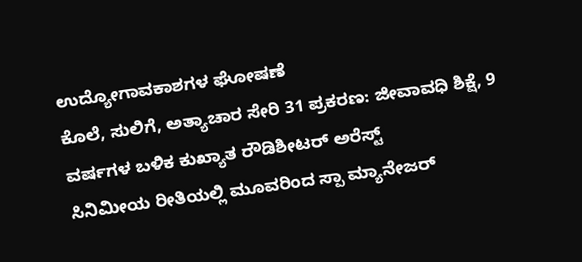ಉದ್ಯೋಗಾವಕಾಶಗಳ ಘೋಷಣೆ
ಕೊಲೆ, ಸುಲಿಗೆ, ಅತ್ಯಾಚಾರ ಸೇರಿ 31 ಪ್ರಕರಣ: ಜೀವಾವಧಿ ಶಿಕ್ಷೆ, 9 ವರ್ಷಗಳ ಬಳಿಕ ಕುಖ್ಯಾತ ರೌಡಿಶೀಟರ್ ಅರೆಸ್ಟ್
ಸಿನಿಮೀಯ ರೀತಿಯಲ್ಲಿ ಮೂವರಿಂದ ಸ್ಪಾ ಮ್ಯಾನೇಜರ್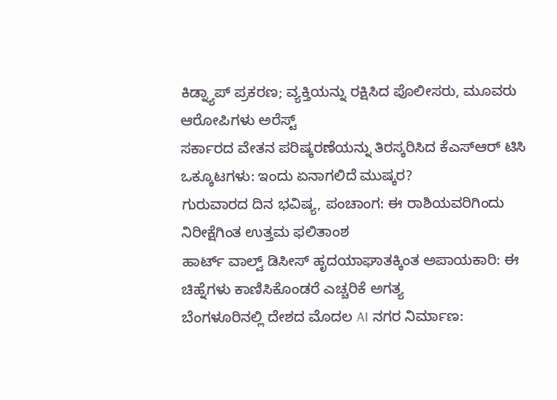ಕಿಡ್ನ್ಯಾಪ್ ಪ್ರಕರಣ; ವ್ಯಕ್ತಿಯನ್ನು ರಕ್ಷಿಸಿದ ಪೊಲೀಸರು, ಮೂವರು ಆರೋಪಿಗಳು ಅರೆಸ್ಟ್
ಸರ್ಕಾರದ ವೇತನ ಪರಿಷ್ಕರಣೆಯನ್ನು ತಿರಸ್ಕರಿಸಿದ ಕೆಎಸ್ಆರ್ ಟಿಸಿ ಒಕ್ಕೂಟಗಳು: ಇಂದು ಏನಾಗಲಿದೆ ಮುಷ್ಕರ?
ಗುರುವಾರದ ದಿನ ಭವಿಷ್ಯ, ಪಂಚಾಂಗ: ಈ ರಾಶಿಯವರಿಗಿಂದು ನಿರೀಕ್ಷೆಗಿಂತ ಉತ್ತಮ ಫಲಿತಾಂಶ
ಹಾರ್ಟ್ ವಾಲ್ವ್ ಡಿಸೀಸ್ ಹೃದಯಾಘಾತಕ್ಕಿಂತ ಅಪಾಯಕಾರಿ: ಈ ಚಿಹ್ನೆಗಳು ಕಾಣಿಸಿಕೊಂಡರೆ ಎಚ್ಚರಿಕೆ ಅಗತ್ಯ
ಬೆಂಗಳೂರಿನಲ್ಲಿ ದೇಶದ ಮೊದಲ AI ನಗರ ನಿರ್ಮಾಣ: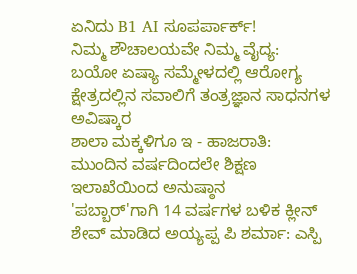ಏನಿದು B1 AI ಸೂಪರ್ಪಾರ್ಕ್!
ನಿಮ್ಮ ಶೌಚಾಲಯವೇ ನಿಮ್ಮ ವೈದ್ಯ: ಬಯೋ ಏಷ್ಯಾ ಸಮ್ಮೇಳದಲ್ಲಿ ಆರೋಗ್ಯ ಕ್ಷೇತ್ರದಲ್ಲಿನ ಸವಾಲಿಗೆ ತಂತ್ರಜ್ಞಾನ ಸಾಧನಗಳ ಅವಿಷ್ಕಾರ
ಶಾಲಾ ಮಕ್ಕಳಿಗೂ ಇ - ಹಾಜರಾತಿ: ಮುಂದಿನ ವರ್ಷದಿಂದಲೇ ಶಿಕ್ಷಣ ಇಲಾಖೆಯಿಂದ ಅನುಷ್ಠಾನ
'ಪಬ್ಬಾರ್'ಗಾಗಿ 14 ವರ್ಷಗಳ ಬಳಿಕ ಕ್ಲೀನ್ ಶೇವ್ ಮಾಡಿದ ಅಯ್ಯಪ್ಪ ಪಿ ಶರ್ಮಾ: ಎಸ್ಪಿ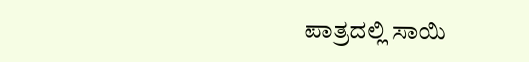ಪಾತ್ರದಲ್ಲಿ ಸಾಯಿ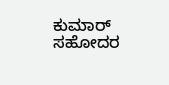ಕುಮಾರ್ ಸಹೋದರ